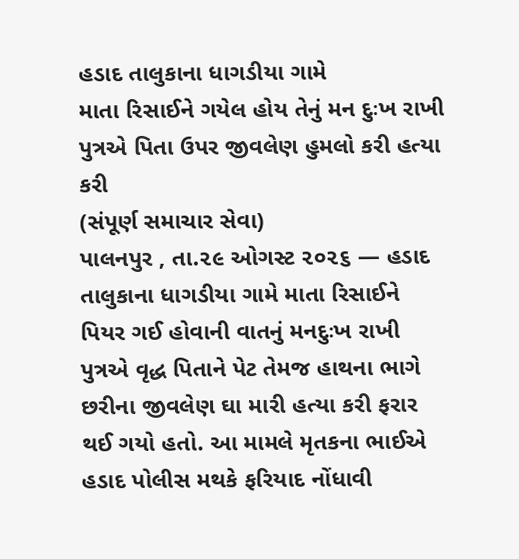હડાદ તાલુકાના ધાગડીયા ગામે
માતા રિસાઈને ગયેલ હોય તેનું મન દુઃખ રાખી પુત્રએ પિતા ઉપર જીવલેણ હુમલો કરી હત્યા કરી
(સંપૂર્ણ સમાચાર સેવા)
પાલનપુર , તા.૨૯ ઓગસ્ટ ૨૦૨૬ — હડાદ તાલુકાના ધાગડીયા ગામે માતા રિસાઈને પિયર ગઈ હોવાની વાતનું મનદુઃખ રાખી પુત્રએ વૃદ્ધ પિતાને પેટ તેમજ હાથના ભાગે છરીના જીવલેણ ઘા મારી હત્યા કરી ફરાર થઈ ગયો હતો. આ મામલે મૃતકના ભાઈએ હડાદ પોલીસ મથકે ફરિયાદ નોંધાવી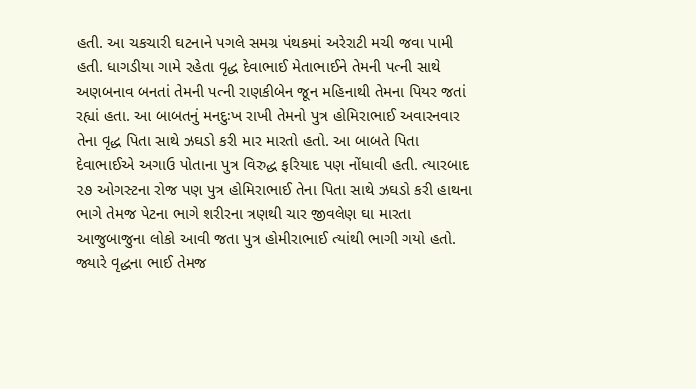હતી. આ ચકચારી ઘટનાને પગલે સમગ્ર પંથકમાં અરેરાટી મચી જવા પામી હતી. ધાગડીયા ગામે રહેતા વૃદ્ધ દેવાભાઈ મેતાભાઈને તેમની પત્ની સાથે અણબનાવ બનતાં તેમની પત્ની રાણકીબેન જૂન મહિનાથી તેમના પિયર જતાં રહ્યાં હતા. આ બાબતનું મનદુઃખ રાખી તેમનો પુત્ર હોમિરાભાઈ અવારનવાર તેના વૃદ્ધ પિતા સાથે ઝઘડો કરી માર મારતો હતો. આ બાબતે પિતા દેવાભાઈએ અગાઉ પોતાના પુત્ર વિરુદ્ધ ફરિયાદ પણ નોંધાવી હતી. ત્યારબાદ ૨૭ ઓગસ્ટના રોજ પણ પુત્ર હોમિરાભાઈ તેના પિતા સાથે ઝઘડો કરી હાથના ભાગે તેમજ પેટના ભાગે શરીરના ત્રણથી ચાર જીવલેણ ઘા મારતા આજુબાજુના લોકો આવી જતા પુત્ર હોમીરાભાઈ ત્યાંથી ભાગી ગયો હતો. જ્યારે વૃદ્ધના ભાઈ તેમજ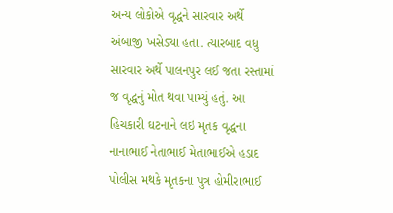અન્ય લોકોએ વૃદ્ધને સારવાર અર્થે અંબાજી ખસેડ્યા હતા. ત્યારબાદ વધુ સારવાર અર્થે પાલનપુર લઈ જતા રસ્તામાં જ વૃદ્ધનું મોત થવા પામ્યું હતું. આ હિચકારી ઘટનાને લઇ મૃતક વૃદ્ધના નાનાભાઈ નેતાભાઈ મેતાભાઈએ હડાદ પોલીસ મથકે મૃતકના પુત્ર હોમીરાભાઈ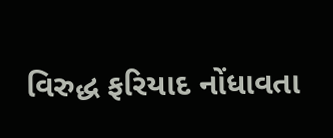વિરુદ્ધ ફરિયાદ નોંધાવતા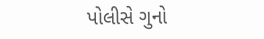પોલીસે ગુનો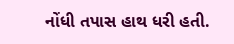નોંધી તપાસ હાથ ધરી હતી.